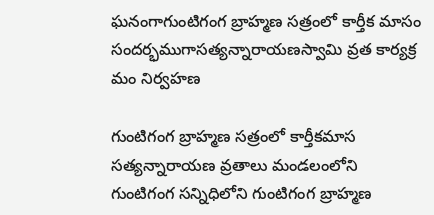ఘనంగాగుంటిగంగ బ్రాహ్మణ సత్రంలో కార్తీక మాసం సందర్భముగాసత్యన్నారాయణస్వామి వ్రత కార్యక్ర మం నిర్వహణ

గుంటిగంగ బ్రాహ్మణ సత్రంలో కార్తీకమాస సత్యన్నారాయణ వ్రతాలు మండలంలోని గుంటిగంగ సన్నిధిలోని గుంటిగంగ బ్రాహ్మణ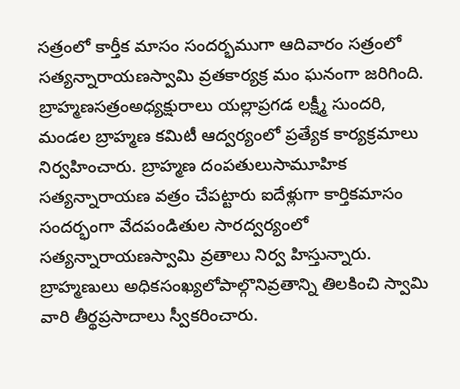సత్రంలో కార్తీక మాసం సందర్భముగా ఆదివారం సత్రంలో సత్యన్నారాయణస్వామి వ్రతకార్యక్ర మం ఘనంగా జరిగింది. బ్రాహ్మణసత్రంఅధ్యక్షురాలు యల్లాప్రగడ లక్ష్మీ సుందరి,
మండల బ్రాహ్మణ కమిటీ ఆద్వర్యంలో ప్రత్యేక కార్యక్రమాలు నిర్వహించారు. బ్రాహ్మణ దంపతులుసామూహిక సత్యన్నారాయణ వత్రం చేపట్టారు ఐదేళ్లుగా కార్తికమాసం సందర్భంగా వేదపండితుల సారద్వర్యంలో సత్యన్నారాయణస్వామి వ్రతాలు నిర్వ హిస్తున్నారు. బ్రాహ్మణులు అధికసంఖ్యలోపాల్గొనివ్రతాన్ని తిలకించి స్వామి వారి తీర్థప్రసాదాలు స్వీకరించారు.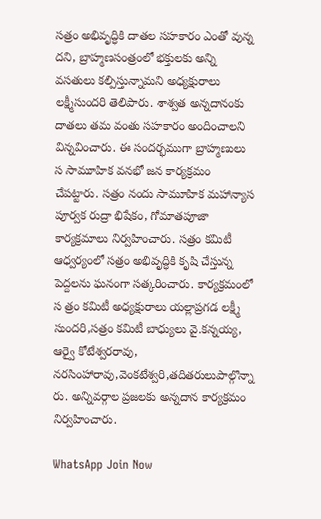సత్రం అభివృద్ధికి దాతల సహకారం ఎంతో వున్న దని, బ్రాహ్మణసంత్రంలో భక్తులకు అన్ని వసతులు కల్పిస్తున్నామని అధ్యక్షురాలు లక్ష్మీసుందరి తెలిపారు. శాశ్వత అన్నదానంకు దాతలు తమ వంతు సహకారం అందించాలని విన్నవించారు. ఈ సందర్భముగా బ్రాహ్మణులు స సామూహిక వనభో జన కార్యక్రమం చేపట్టారు. సత్రం నందు సామూహిక మహాన్యాస పూర్వక రుద్రా భిషేకం, గోమాతపూజా కార్యక్రమాలు నిర్వహించారు. సత్రం కమిటీ ఆధ్వర్యంలో సత్రం అభివృద్ధికి కృషి చేస్తున్న పెద్దలను ఘనంగా సత్కరించారు. కార్యక్రమంలో స త్రం కమిటీ అధ్యక్షురాలు యల్లాప్రగడ లక్ష్మీ సుందరి,సత్రం కమిటీ బాధ్యులు వై.కన్నయ్య, ఆర్వై కోటేశ్వరరావు, నరసింహారావు,వెంకటేశ్వరి,తదితరులుపాల్గొన్నా రు. అన్నివర్గాల ప్రజలకు అన్నదాన కార్యక్రమం నిర్వహించారు.

WhatsApp Join Now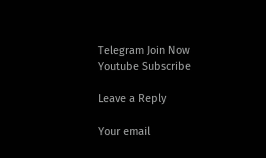Telegram Join Now
Youtube Subscribe

Leave a Reply

Your email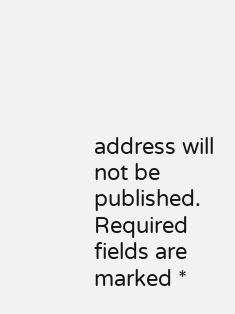address will not be published. Required fields are marked *